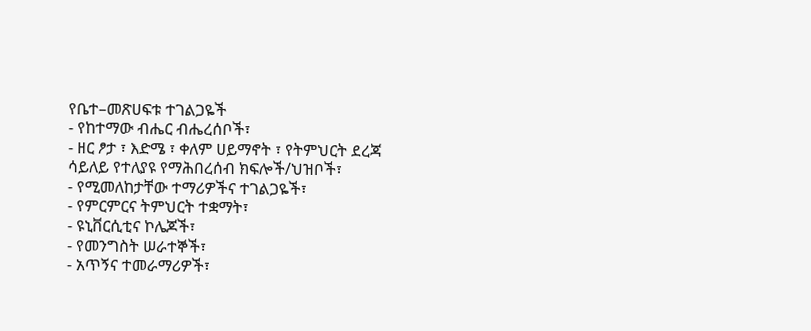የቤተ–መጽሀፍቱ ተገልጋዬች
- የከተማው ብሔር ብሔረሰቦች፣
- ዘር ፆታ ፣ እድሜ ፣ ቀለም ሀይማኖት ፣ የትምህርት ደረጃ ሳይለይ የተለያዩ የማሕበረሰብ ክፍሎች/ህዝቦች፣
- የሚመለከታቸው ተማሪዎችና ተገልጋዬች፣
- የምርምርና ትምህርት ተቋማት፣
- ዩኒቨርሲቲና ኮሌጆች፣
- የመንግስት ሠራተኞች፣
- አጥኝና ተመራማሪዎች፣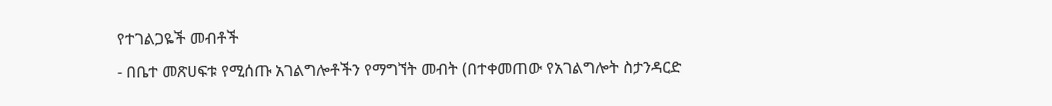የተገልጋዬች መብቶች
- በቤተ መጽሀፍቱ የሚሰጡ አገልግሎቶችን የማግኘት መብት (በተቀመጠው የአገልግሎት ስታንዳርድ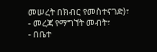መሠረት በክብር የመስተናገድ)፣
- መረጃ የማግኘት መብት፣
- በቤተ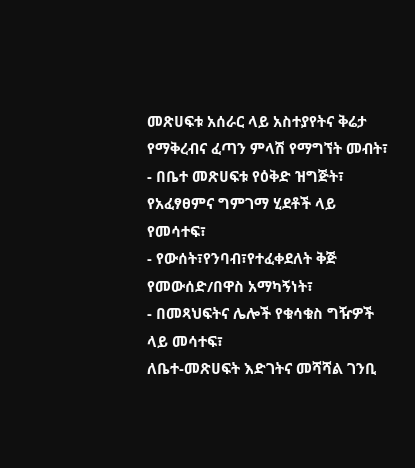መጽሀፍቱ አሰራር ላይ አስተያየትና ቅሬታ የማቅረብና ፈጣን ምላሽ የማግኘት መብት፣
- በቤተ መጽሀፍቱ የዕቅድ ዝግጅት፣ የአፈፃፀምና ግምገማ ሂደቶች ላይ የመሳተፍ፣
- የውሰት፣የንባብ፣የተፈቀደለት ቅጅ የመውሰድ/በዋስ አማካኝነት፣
- በመጻህፍትና ሌሎች የቁሳቁስ ግዥዎች ላይ መሳተፍ፣
ለቤተ-መጽሀፍት እድገትና መሻሻል ገንቢ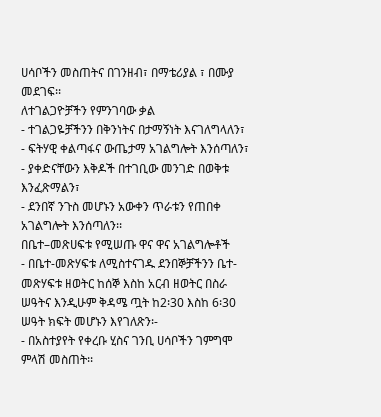ሀሳቦችን መስጠትና በገንዘብ፣ በማቴሪያል ፣ በሙያ መደገፍ፡፡
ለተገልጋዮቻችን የምንገባው ቃል
- ተገልጋዬቻችንን በቅንነትና በታማኝነት እናገለግላለን፣
- ፍትሃዊ ቀልጣፋና ውጤታማ አገልግሎት እንሰጣለን፣
- ያቀድናቸውን እቅዶች በተገቢው መንገድ በወቅቱ እንፈጽማልን፣
- ደንበኛ ንጉስ መሆኑን አውቀን ጥራቱን የጠበቀ አገልግሎት እንሰጣለን፡፡
በቤተ–መጽሀፍቱ የሚሠጡ ዋና ዋና አገልግሎቶች
- በቤተ-መጽሃፍቱ ለሚስተናገዱ ደንበኞቻችንን ቤተ-መጽሃፍቱ ዘወትር ከሰኞ እስከ አርብ ዘወትር በስራ ሠዓትና እንዲሁም ቅዳሜ ጧት ከ2፡30 እስከ 6፡30 ሠዓት ክፍት መሆኑን እየገለጽን፡-
- በአስተያየት የቀረቡ ሂስና ገንቢ ሀሳቦችን ገምግሞ ምላሽ መስጠት፡፡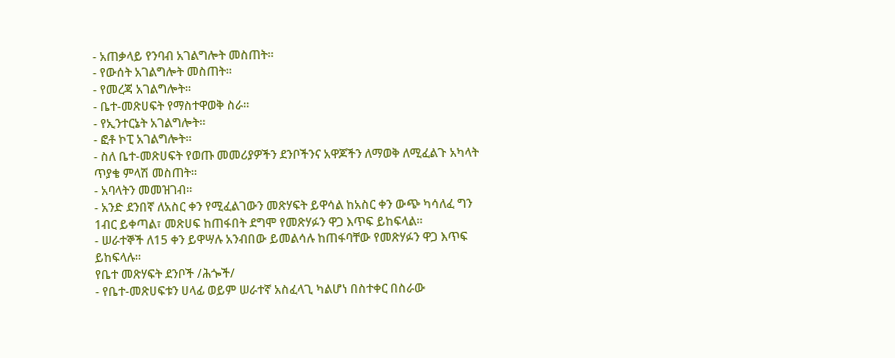- አጠቃላይ የንባብ አገልግሎት መስጠት፡፡
- የውሰት አገልግሎት መስጠት፡፡
- የመረጃ አገልግሎት፡፡
- ቤተ-መጽሀፍት የማስተዋወቅ ስራ፡፡
- የኢንተርኔት አገልግሎት፡፡
- ፎቶ ኮፒ አገልግሎት፡፡
- ስለ ቤተ-መጽሀፍት የወጡ መመሪያዎችን ደንቦችንና አዋጆችን ለማወቅ ለሚፈልጉ አካላት ጥያቄ ምላሽ መስጠት፡፡
- አባላትን መመዝገብ፡፡
- አንድ ደንበኛ ለአስር ቀን የሚፈልገውን መጽሃፍት ይዋሳል ከአስር ቀን ውጭ ካሳለፈ ግን 1ብር ይቀጣል፣ መጽሀፍ ከጠፋበት ደግሞ የመጽሃፉን ዋጋ እጥፍ ይከፍላል፡፡
- ሠራተኞች ለ15 ቀን ይዋሣሉ አንብበው ይመልሳሉ ከጠፋባቸው የመጽሃፉን ዋጋ እጥፍ ይከፍላሉ፡፡
የቤተ መጽሃፍት ደንቦች /ሕጐች/
- የቤተ-መጽሀፍቱን ሀላፊ ወይም ሠራተኛ አስፈላጊ ካልሆነ በስተቀር በስራው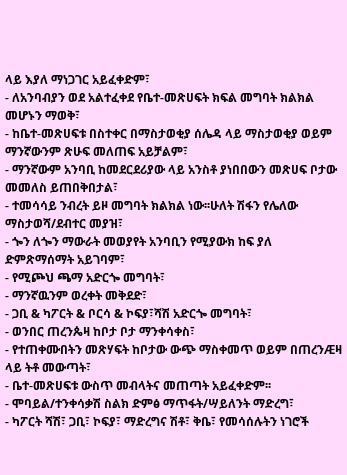ላይ እያለ ማነጋገር አይፈቀድም፣
- ለአንባብያን ወደ አልተፈቀደ የቤተ-መጽሀፍት ክፍል መግባት ክልክል መሆኑን ማወቅ፣
- ከቤተ-መጽሀፍቱ በስተቀር በማስታወቂያ ሰሌዳ ላይ ማስታወቂያ ወይም ማንኛውንም ጽሁፍ መለጠፍ አይቻልም፣
- ማንኛውም አንባቢ ከመደርደሪያው ላይ አንስቶ ያነበበውን መጽሀፍ ቦታው መመለስ ይጠበቅበታል፣
- ተመሳሳይ ንብረት ይዞ መግባት ክልክል ነው፡፡ሁለት ሽፋን የሌለው ማስታወሻ/ደብተር መያዝ፣
- ጐን ለጐን ማውራት መወያየት አንባቢን የሚያውክ ከፍ ያለ ድምጽማሰማት አይገባም፣
- የሚጮህ ጫማ አድርጐ መግባት፣
- ማንኛዉንም ወረቀት መቅደድ፣
- ጋቢ & ካፖርት & ቦርሳ & ኮፍያ፣ሻሽ አድርጐ መግባት፣
- ወንበር ጠረንጴዛ ከቦታ ቦታ ማንቀሳቀስ፣
- የተጠቀሙበትን መጽሃፍት ከቦታው ውጭ ማስቀመጥ ወይም በጠረንÆዛ ላይ ትቶ መውጣት፣
- ቤተ-መጽሀፍቱ ውስጥ መብላትና መጠጣት አይፈቀድም፡፡
- ሞባይል/ተንቀሳቃሽ ስልክ ድምፅ ማጥፋት/ሣይለንት ማድረግ፣
- ካፖርት ሻሽ፣ ጋቢ፣ ኮፍያ፣ ማድረግና ሽቶ፣ ቅቤ፣ የመሳሰሉትን ነገሮች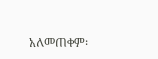አለመጠቀም፡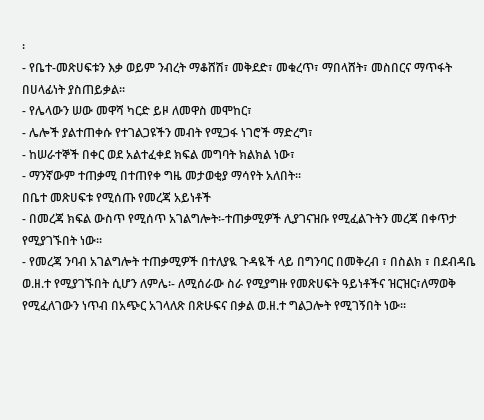፡
- የቤተ-መጽሀፍቱን እቃ ወይም ንብረት ማቆሸሽ፣ መቅደድ፣ መቁረጥ፣ ማበላሸት፣ መስበርና ማጥፋት በሀላፊነት ያስጠይቃል፡፡
- የሌላውን ሠው መዋሻ ካርድ ይዞ ለመዋስ መሞከር፣
- ሌሎች ያልተጠቀሱ የተገልጋዩችን መብት የሚጋፋ ነገሮች ማድረግ፣
- ከሠራተኞች በቀር ወደ አልተፈቀደ ክፍል መግባት ክልክል ነው፣
- ማንኛውም ተጠቃሚ በተጠየቀ ግዜ መታወቂያ ማሳየት አለበት፡፡
በቤተ መጽሀፍቱ የሚሰጡ የመረጃ አይነቶች
- በመረጃ ክፍል ውስጥ የሚሰጥ አገልግሎት፡-ተጠቃሚዎች ሊያገናዝቡ የሚፈልጉትን መረጃ በቀጥታ የሚያገኙበት ነው፡፡
- የመረጃ ንባብ አገልግሎት ተጠቃሚዎች በተለያዪ ጉዳዪች ላይ በግንባር በመቅረብ ፣ በስልክ ፣ በደብዳቤ ወ.ዘ.ተ የሚያገኙበት ሲሆን ለምሌ፡- ለሚሰራው ስራ የሚያግዙ የመጽሀፍት ዓይነቶችና ዝርዝር፣ለማወቅ የሚፈለገውን ነጥብ በአጭር አገላለጽ በጽሁፍና በቃል ወ.ዘ.ተ ግልጋሎት የሚገኝበት ነው፡፡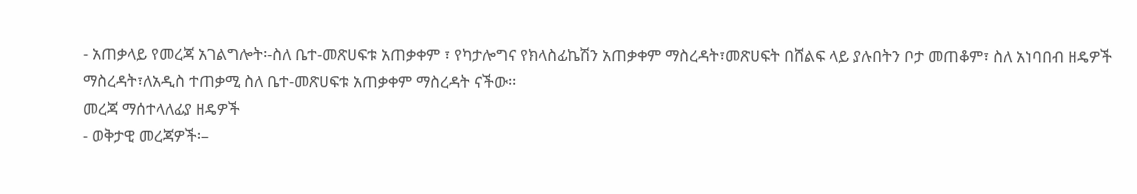- አጠቃላይ የመረጃ አገልግሎት፡-ስለ ቤተ-መጽሀፍቱ አጠቃቀም ፣ የካታሎግና የክላስፊኬሽን አጠቃቀም ማስረዳት፣መጽሀፍት በሸልፍ ላይ ያሉበትን ቦታ መጠቆም፣ ስለ አነባበብ ዘዴዎች ማስረዳት፣ለአዲስ ተጠቃሚ ስለ ቤተ-መጽሀፍቱ አጠቃቀም ማስረዳት ናችው፡፡
መረጃ ማሰተላለፊያ ዘዴዎች
- ወቅታዊ መረጃዎች፡–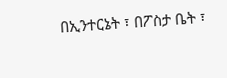በኢንተርኔት ፣ በፖስታ ቤት ፣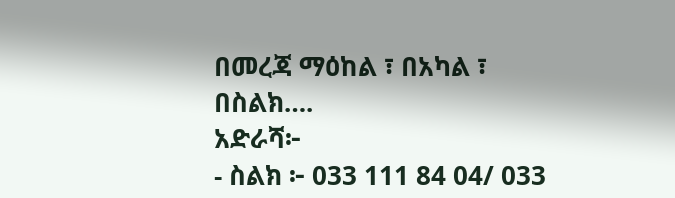በመረጃ ማዕከል ፣ በአካል ፣ በስልክ….
አድራሻ፦
- ስልክ ፦ 033 111 84 04/ 033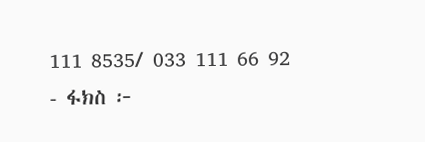111 8535/ 033 111 66 92
- ፋክስ ፦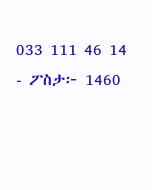033 111 46 14
- ፖስታ፦ 1460